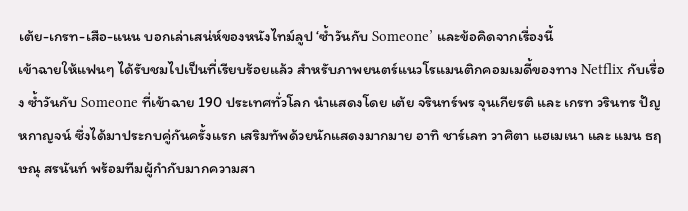เต้ย-เกรท-เสือ-แนน บอกเล่าเสน่ห์ของหนังไทม์ลูป ‘ซ้ำวันกับ Someone’ และข้อคิดจากเรื่องนี้
เข้าฉายให้แฟนๆ ได้รับชมไปเป็นที่เรียบร้อยแล้ว สำหรับภาพยนตร์แนวโรแมนติกคอมเมดี้ของทาง Netflix กับเรื่อง ซ้ำวันกับ Someone ที่เข้าฉาย 190 ประเทศทั่วโลก นำแสดงโดย เต้ย จรินทร์พร จุนเกียรติ และ เกรท วรินทร ปัญหกาญจน์ ซึ่งได้มาประกบคู่กันครั้งแรก เสริมทัพด้วยนักแสดงมากมาย อาทิ ชาร์เลท วาศิตา แฮเมเนา และ แมน ธฤษณุ สรนันท์ พร้อมทีมผู้กำกับมากความสา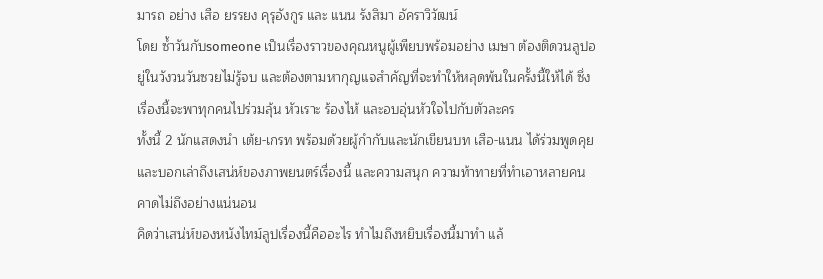มารถ อย่าง เสือ ยรรยง คุรุอังกูร และ แนน รังสิมา อัคราวิวัฒน์
โดย ซ้ำวันกับsomeone เป็นเรื่องราวของคุณหนูผู้เพียบพร้อมอย่าง เมษา ต้องติดวนลูปอยู่ในวังวนวันซวยไม่รู้จบ และต้องตามหากุญแจสำคัญที่จะทำให้หลุดพ้นในครั้งนี้ให้ได้ ซึ่งเรื่องนี้จะพาทุกคนไปร่วมลุ้น หัวเราะ ร้องไห้ และอบอุ่นหัวใจไปกับตัวละคร
ทั้งนี้ 2 นักแสดงนำ เต้ย-เกรท พร้อมด้วยผู้กำกับและนักเขียนบท เสือ-แนน ได้ร่วมพูดคุยและบอกเล่าถึงเสน่ห์ของภาพยนตร์เรื่องนี้ และความสนุก ความท้าทายที่ทำเอาหลายคนคาดไม่ถึงอย่างแน่นอน
คิดว่าเสน่ห์ของหนังไทม์ลูปเรื่องนี้คืออะไร ทำไมถึงหยิบเรื่องนี้มาทำ แล้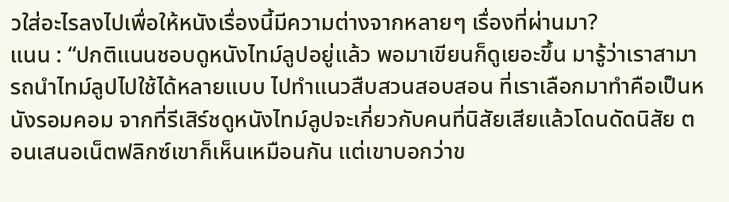วใส่อะไรลงไปเพื่อให้หนังเรื่องนี้มีความต่างจากหลายๆ เรื่องที่ผ่านมา?
แนน : “ปกติแนนชอบดูหนังไทม์ลูปอยู่แล้ว พอมาเขียนก็ดูเยอะขึ้น มารู้ว่าเราสามารถนำไทม์ลูปไปใช้ได้หลายแบบ ไปทำแนวสืบสวนสอบสอน ที่เราเลือกมาทำคือเป็นหนังรอมคอม จากที่รีเสิร์ชดูหนังไทม์ลูปจะเกี่ยวกับคนที่นิสัยเสียแล้วโดนดัดนิสัย ตอนเสนอเน็ตฟลิกซ์เขาก็เห็นเหมือนกัน แต่เขาบอกว่าข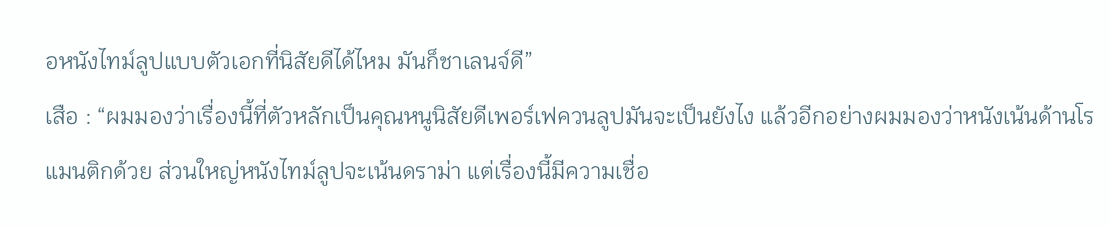อหนังไทม์ลูปแบบตัวเอกที่นิสัยดีได้ไหม มันก็ชาเลนจ์ดี”
เสือ : “ผมมองว่าเรื่องนี้ที่ตัวหลักเป็นคุณหนูนิสัยดีเพอร์เฟควนลูปมันจะเป็นยังไง แล้วอีกอย่างผมมองว่าหนังเน้นด้านโรแมนติกด้วย ส่วนใหญ่หนังไทม์ลูปจะเน้นดราม่า แต่เรื่องนี้มีความเชื่อ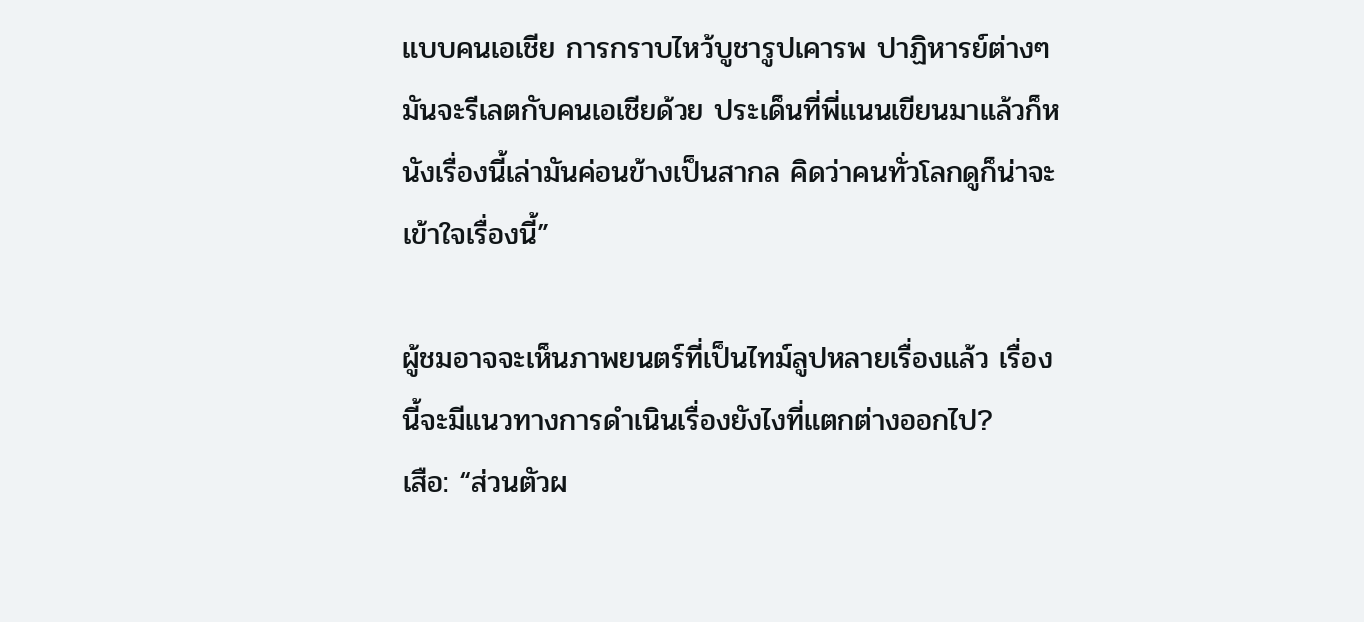แบบคนเอเชีย การกราบไหว้บูชารูปเคารพ ปาฏิหารย์ต่างๆ มันจะรีเลตกับคนเอเชียด้วย ประเด็นที่พี่แนนเขียนมาแล้วก็หนังเรื่องนี้เล่ามันค่อนข้างเป็นสากล คิดว่าคนทั่วโลกดูก็น่าจะเข้าใจเรื่องนี้”

ผู้ชมอาจจะเห็นภาพยนตร์ที่เป็นไทม์ลูปหลายเรื่องแล้ว เรื่องนี้จะมีแนวทางการดำเนินเรื่องยังไงที่แตกต่างออกไป?
เสือ: “ส่วนตัวผ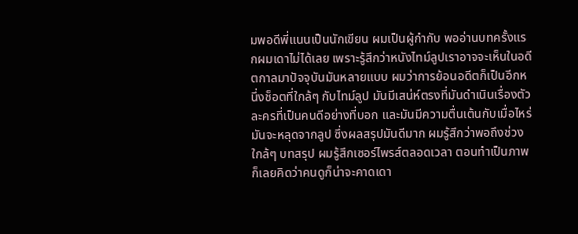มพอดีพี่แนนเป็นนักเขียน ผมเป็นผู้กำกับ พออ่านบทครั้งแรกผมเดาไม่ได้เลย เพราะรู้สึกว่าหนังไทม์ลูปเราอาจจะเห็นในอดีตกาลมาปัจจุบันมันหลายแบบ ผมว่าการย้อนอดีตก็เป็นอีกหนึ่งช็อตที่ใกล้ๆ กับไทม์ลูป มันมีเสน่ห์ตรงที่มันดำเนินเรื่องตัวละครที่เป็นคนดีอย่างที่บอก และมันมีความตื่นเต้นกับเมื่อไหร่มันจะหลุดจากลูป ซึ่งผลสรุปมันดีมาก ผมรู้สึกว่าพอถึงช่วงใกล้ๆ บทสรุป ผมรู้สึกเซอร์ไพรส์ตลอดเวลา ตอนทำเป็นภาพก็เลยคิดว่าคนดูก็น่าจะคาดเดา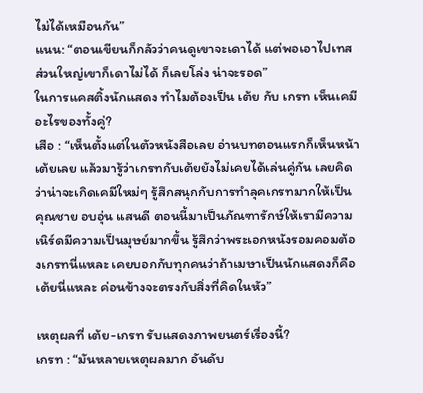ไม่ได้เหมือนกัน”
แนน: “ตอนเขียนก็กลัวว่าคนดูเขาจะเดาได้ แต่พอเอาไปเทสส่วนใหญ่เขาก็เดาไม่ได้ ก็เลยโล่ง น่าจะรอด”
ในการแคสติ้งนักแสดง ทำไมต้องเป็น เต้ย กับ เกรท เห็นเคมีอะไรของทั้งคู่?
เสือ : “เห็นตั้งแต่ในตัวหนังสือเลย อ่านบทตอนแรกก็เห็นหน้าเต้ยเลย แล้วมารู้ว่าเกรทกับเต้ยยังไม่เคยได้เล่นคู่กัน เลยคิดว่าน่าจะเกิดเคมีใหม่ๆ รู้สึกสนุกกับการทำลุคเกรทมากให้เป็นคุณชาย อบอุ่น แสนดี ตอนนี้มาเป็นภัณฑารักษ์ให้เรามีความเนิร์ดมีความเป็นมุษย์มากขึ้น รู้สึกว่าพระเอกหนังรอมคอมต้องเกรทนี่แหละ เคยบอกกับทุกคนว่าถ้าเมษาเป็นนักแสดงก็คือเต้ยนี่แหละ ค่อนข้างจะตรงกับสิ่งที่คิดในหัว”

เหตุผลที่ เต้ย-เกรท รับแสดงภาพยนตร์เรื่องนี้?
เกรท : “มันหลายเหตุผลมาก อันดับ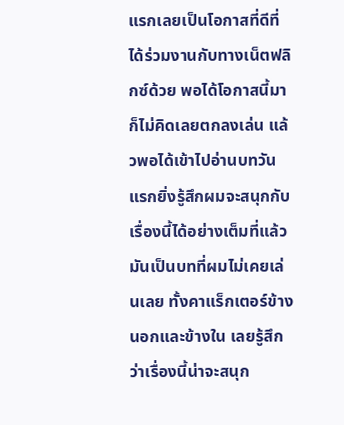แรกเลยเป็นโอกาสที่ดีที่ได้ร่วมงานกับทางเน็ตฟลิกซ์ด้วย พอได้โอกาสนี้มาก็ไม่คิดเลยตกลงเล่น แล้วพอได้เข้าไปอ่านบทวันแรกยิ่งรู้สึกผมจะสนุกกับเรื่องนี้ได้อย่างเต็มที่แล้ว มันเป็นบทที่ผมไม่เคยเล่นเลย ทั้งคาแร็กเตอร์ข้างนอกและข้างใน เลยรู้สึกว่าเรื่องนี้น่าจะสนุก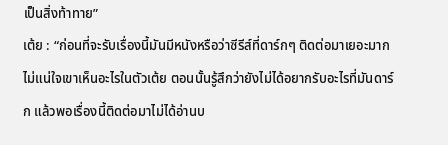เป็นสิ่งท้าทาย”
เต้ย : “ก่อนที่จะรับเรื่องนี้มันมีหนังหรือว่าซีรีส์ที่ดาร์กๆ ติดต่อมาเยอะมาก ไม่แน่ใจเขาเห็นอะไรในตัวเต้ย ตอนนั้นรู้สึกว่ายังไม่ได้อยากรับอะไรที่มันดาร์ก แล้วพอเรื่องนี้ติดต่อมาไม่ได้อ่านบ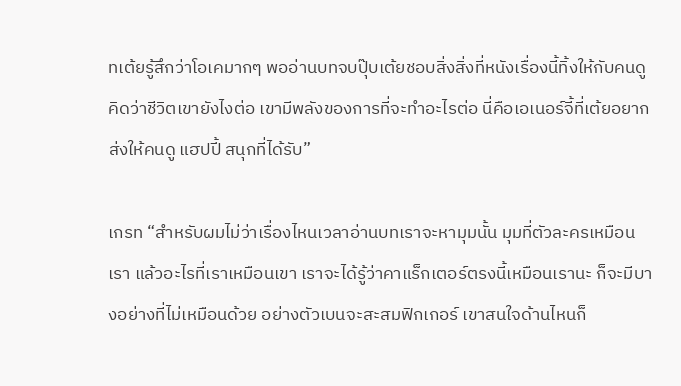ทเต้ยรู้สึกว่าโอเคมากๆ พออ่านบทจบปุ๊บเต้ยชอบสิ่งสิ่งที่หนังเรื่องนี้ทิ้งให้กับคนดูคิดว่าชีวิตเขายังไงต่อ เขามีพลังของการที่จะทำอะไรต่อ นี่คือเอเนอร์จี้ที่เต้ยอยากส่งให้คนดู แฮปปี้ สนุกที่ได้รับ”

เกรท “สำหรับผมไม่ว่าเรื่องไหนเวลาอ่านบทเราจะหามุมนั้น มุมที่ตัวละครเหมือนเรา แล้วอะไรที่เราเหมือนเขา เราจะได้รู้ว่าคาแร็กเตอร์ตรงนี้เหมือนเรานะ ก็จะมีบางอย่างที่ไม่เหมือนด้วย อย่างตัวเบนจะสะสมฟิกเกอร์ เขาสนใจด้านไหนก็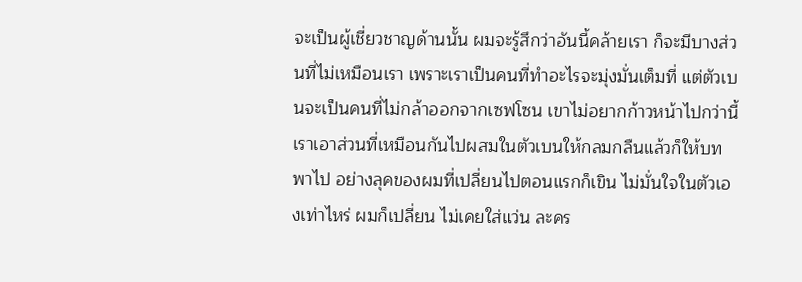จะเป็นผู้เชี่ยวชาญด้านนั้น ผมจะรู้สึกว่าอันนี้คล้ายเรา ก็จะมีบางส่วนที่ไม่เหมือนเรา เพราะเราเป็นคนที่ทำอะไรจะมุ่งมั่นเต็มที่ แต่ตัวเบนจะเป็นคนที่ไม่กล้าออกจากเซฟโซน เขาไม่อยากก้าวหน้าไปกว่านี้ เราเอาส่วนที่เหมือนกันไปผสมในตัวเบนให้กลมกลืนแล้วก็ให้บทพาไป อย่างลุคของผมที่เปลี่ยนไปตอนแรกก็เขิน ไม่มั่นใจในตัวเองเท่าไหร่ ผมก็เปลี่ยน ไม่เคยใส่แว่น ละคร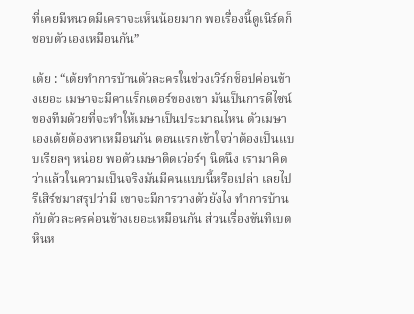ที่เคยมีหนวดมีเคราจะเห็นน้อยมาก พอเรื่องนี้ดูเนิร์ดก็ชอบตัวเองเหมือนกัน”

เต้ย : “เต้ยทำการบ้านตัวละครในช่วงเวิร์กช็อปค่อนข้างเยอะ เมษาจะมีคาแร็กเตอร์ของเขา มันเป็นการดีไซน์ของทีมด้วยที่จะทำให้เมษาเป็นประมาณไหน ตัวเมษาเองเต้ยต้องหาเหมือนกัน ตอนแรกเข้าใจว่าต้องเป็นแบบเรียลๆ หน่อย พอตัวเมษาติดเว่อร์ๆ นิดนึง เรามาคิดว่าแล้วในความเป็นจริงมันมีคนแบบนี้หรือเปล่า เลยไปรีเสิร์ชมาสรุปว่ามี เขาจะมีการวางตัวยังไง ทำการบ้านกับตัวละครค่อนข้างเยอะเหมือนกัน ส่วนเรื่องขันทิเบต หินห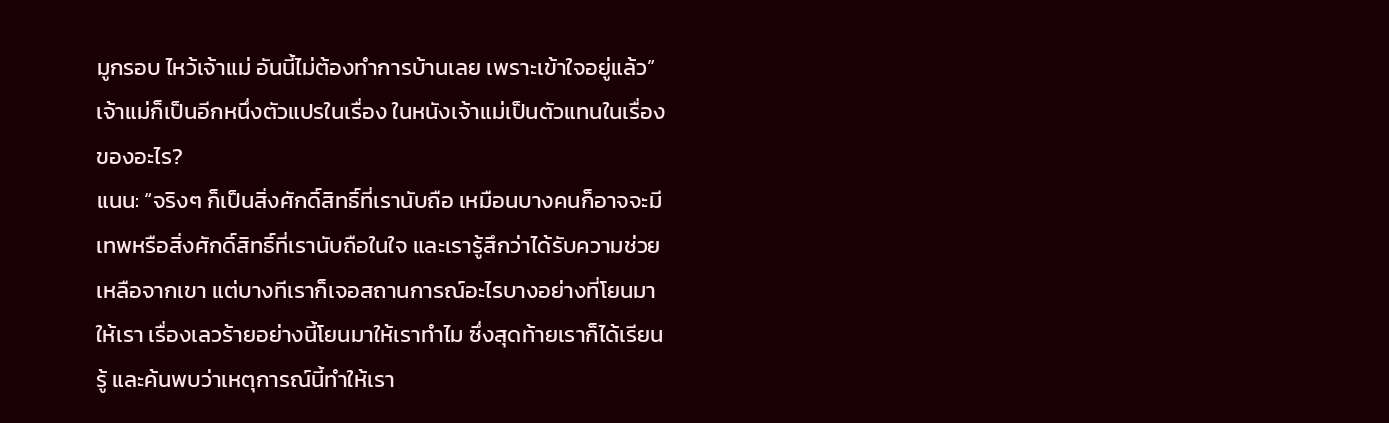มูกรอบ ไหว้เจ้าแม่ อันนี้ไม่ต้องทำการบ้านเลย เพราะเข้าใจอยู่แล้ว”
เจ้าแม่ก็เป็นอีกหนึ่งตัวแปรในเรื่อง ในหนังเจ้าแม่เป็นตัวแทนในเรื่องของอะไร?
แนน: “จริงๆ ก็เป็นสิ่งศักดิ์สิทธิ์ที่เรานับถือ เหมือนบางคนก็อาจจะมีเทพหรือสิ่งศักดิ์สิทธิ์ที่เรานับถือในใจ และเรารู้สึกว่าได้รับความช่วยเหลือจากเขา แต่บางทีเราก็เจอสถานการณ์อะไรบางอย่างที่โยนมาให้เรา เรื่องเลวร้ายอย่างนี้โยนมาให้เราทำไม ซึ่งสุดท้ายเราก็ได้เรียนรู้ และค้นพบว่าเหตุการณ์นี้ทำให้เรา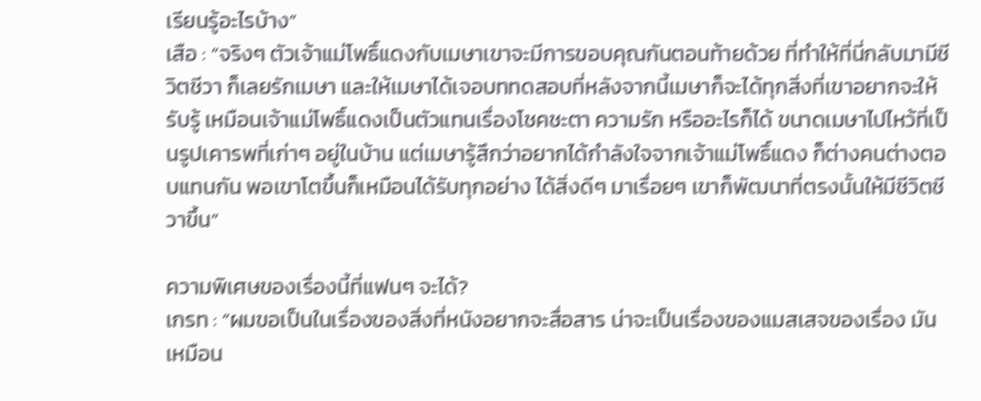เรียนรู้อะไรบ้าง”
เสือ : “จริงๆ ตัวเจ้าแม่โพธิ์แดงกับเมษาเขาจะมีการขอบคุณกันตอนท้ายด้วย ที่ทำให้ที่นี่กลับมามีชีวิตชีวา ก็เลยรักเมษา และให้เมษาได้เจอบททดสอบที่หลังจากนี้เมษาก็จะได้ทุกสิ่งที่เขาอยากจะให้รับรู้ เหมือนเจ้าแม่โพธิ์แดงเป็นตัวแทนเรื่องโชคชะตา ความรัก หรืออะไรก็ได้ ขนาดเมษาไปไหว้ที่เป็นรูปเคารพที่เก่าๆ อยู่ในบ้าน แต่เมษารู้สึกว่าอยากได้กำลังใจจากเจ้าแม่โพธิ์แดง ก็ต่างคนต่างตอบแทนกัน พอเขาโตขึ้นก็เหมือนได้รับทุกอย่าง ได้สิ่งดีๆ มาเรื่อยๆ เขาก็พัฒนาที่ตรงนั้นให้มีชีวิตชีวาขึ้น”

ความพิเศษของเรื่องนี้ที่แฟนๆ จะได้?
เกรท : “ผมขอเป็นในเรื่องของสิ่งที่หนังอยากจะสื่อสาร น่าจะเป็นเรื่องของแมสเสจของเรื่อง มันเหมือน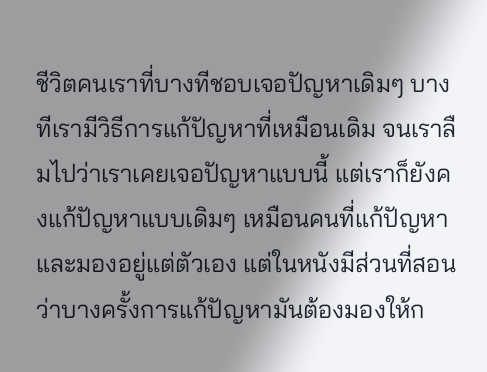ชีวิตคนเราที่บางทีชอบเจอปัญหาเดิมๆ บางทีเรามีวิธีการแก้ปัญหาที่เหมือนเดิม จนเราลืมไปว่าเราเคยเจอปัญหาแบบนี้ แต่เราก็ยังคงแก้ปัญหาแบบเดิมๆ เหมือนคนที่แก้ปัญหาและมองอยู่แต่ตัวเอง แต่ในหนังมีส่วนที่สอนว่าบางครั้งการแก้ปัญหามันต้องมองให้ก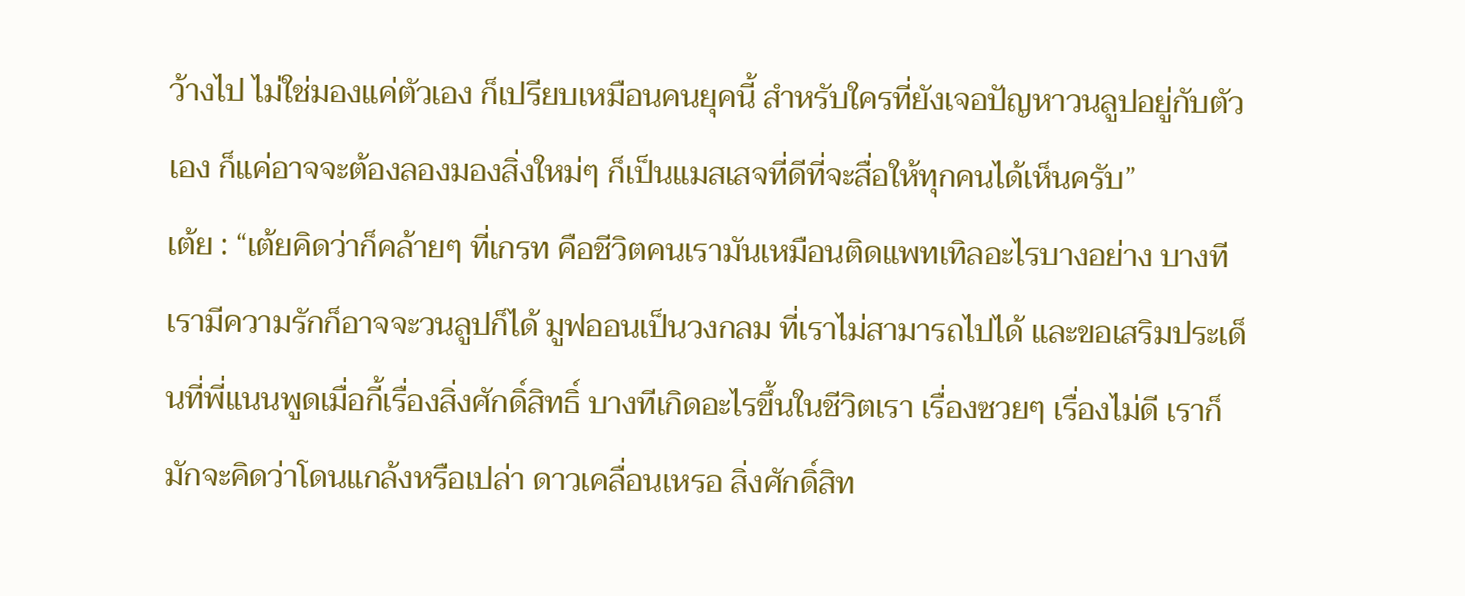ว้างไป ไม่ใช่มองแค่ตัวเอง ก็เปรียบเหมือนคนยุคนี้ สำหรับใครที่ยังเจอปัญหาวนลูปอยู่กับตัวเอง ก็แค่อาจจะต้องลองมองสิ่งใหม่ๆ ก็เป็นแมสเสจที่ดีที่จะสื่อให้ทุกคนได้เห็นครับ”
เต้ย : “เต้ยคิดว่าก็คล้ายๆ ที่เกรท คือชีวิตคนเรามันเหมือนติดแพทเทิลอะไรบางอย่าง บางทีเรามีความรักก็อาจจะวนลูปก็ได้ มูฟออนเป็นวงกลม ที่เราไม่สามารถไปได้ และขอเสริมประเด็นที่พี่แนนพูดเมื่อกี้เรื่องสิ่งศักดิ์สิทธิ์ บางทีเกิดอะไรขึ้นในชีวิตเรา เรื่องซวยๆ เรื่องไม่ดี เราก็มักจะคิดว่าโดนแกล้งหรือเปล่า ดาวเคลื่อนเหรอ สิ่งศักดิ์สิท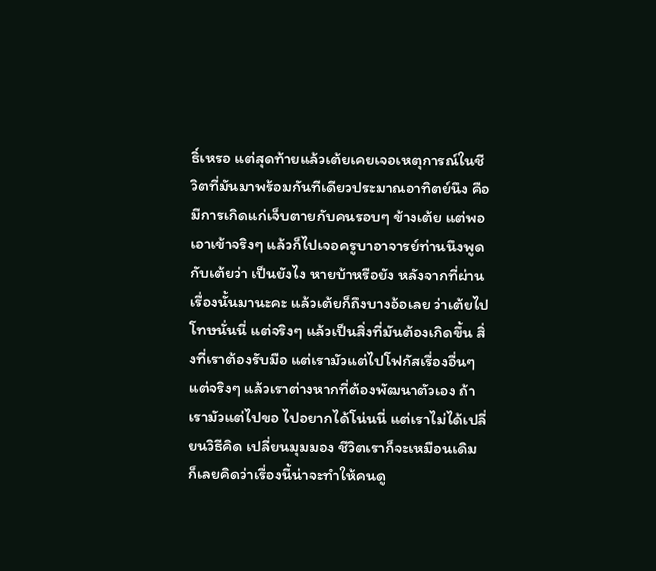ธิ์เหรอ แต่สุดท้ายแล้วเต้ยเคยเจอเหตุการณ์ในชีวิตที่มันมาพร้อมกันทีเดียวประมาณอาทิตย์นึง คือมีการเกิดแก่เจ็บตายกับคนรอบๆ ข้างเต้ย แต่พอเอาเข้าจริงๆ แล้วก็ไปเจอครูบาอาจารย์ท่านนึงพูดกับเต้ยว่า เป็นยังไง หายบ้าหรือยัง หลังจากที่ผ่านเรื่องนั้นมานะคะ แล้วเต้ยก็ถึงบางอ้อเลย ว่าเต้ยไปโทษนั่นนี่ แต่จริงๆ แล้วเป็นสิ่งที่มันต้องเกิดขึ้น สิ่งที่เราต้องรับมือ แต่เรามัวแต่ไปโฟกัสเรื่องอื่นๆ แต่จริงๆ แล้วเราต่างหากที่ต้องพัฒนาตัวเอง ถ้าเรามัวแต่ไปขอ ไปอยากได้โน่นนี่ แต่เราไม่ได้เปลี่ยนวิธีคิด เปลี่ยนมุมมอง ชีวิตเราก็จะเหมือนเดิม ก็เลยคิดว่าเรื่องนี้น่าจะทำให้คนดู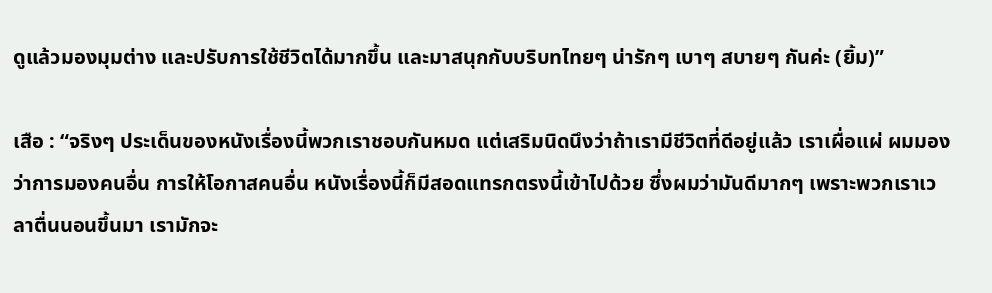ดูแล้วมองมุมต่าง และปรับการใช้ชีวิตได้มากขึ้น และมาสนุกกับบริบทไทยๆ น่ารักๆ เบาๆ สบายๆ กันค่ะ (ยิ้ม)”

เสือ : “จริงๆ ประเด็นของหนังเรื่องนี้พวกเราชอบกันหมด แต่เสริมนิดนึงว่าถ้าเรามีชีวิตที่ดีอยู่แล้ว เราเผื่อแผ่ ผมมองว่าการมองคนอื่น การให้โอกาสคนอื่น หนังเรื่องนี้ก็มีสอดแทรกตรงนี้เข้าไปด้วย ซึ่งผมว่ามันดีมากๆ เพราะพวกเราเวลาตื่นนอนขึ้นมา เรามักจะ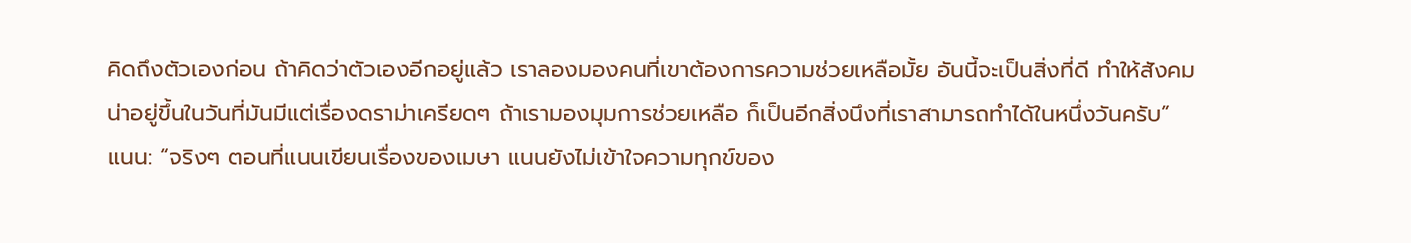คิดถึงตัวเองก่อน ถ้าคิดว่าตัวเองอีกอยู่แล้ว เราลองมองคนที่เขาต้องการความช่วยเหลือมั้ย อันนี้จะเป็นสิ่งที่ดี ทำให้สังคมน่าอยู่ขึ้นในวันที่มันมีแต่เรื่องดราม่าเครียดๆ ถ้าเรามองมุมการช่วยเหลือ ก็เป็นอีกสิ่งนึงที่เราสามารถทำได้ในหนึ่งวันครับ”
แนน: “จริงๆ ตอนที่แนนเขียนเรื่องของเมษา แนนยังไม่เข้าใจความทุกข์ของ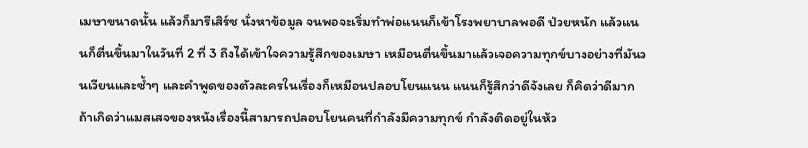เมษาขนาดนั้น แล้วก็มารีเสิร์ช นั่งหาข้อมูล จนพอจะเริ่มทำพ่อแนนก็เข้าโรงพยาบาลพอดี ป่วยหนัก แล้วแนนก็ตื่นขึ้นมาในวันที่ 2 ที่ 3 ถึงได้เข้าใจความรู้สึกของเมษา เหมือนตื่นขึ้นมาแล้วเจอความทุกข์บางอย่างที่มันวนเวียนและซ้ำๆ และคำพูดของตัวละครในเรื่องก็เหมือนปลอบโยนแนน แนนก็รู้สึกว่าดีจังเลย ก็คิดว่าดีมากถ้าเกิดว่าแมสเสจของหนังเรื่องนี้สามารถปลอบโยนคนที่กำลังมีความทุกข์ กำลังติดอยู่ในห้ว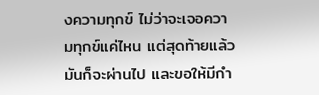งความทุกข์ ไม่ว่าจะเจอความทุกข์แค่ไหน แต่สุดท้ายแล้วมันก็จะผ่านไป และขอให้มีกำ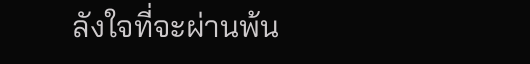ลังใจที่จะผ่านพ้น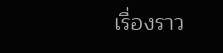เรื่องราว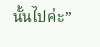นั้นไปค่ะ”